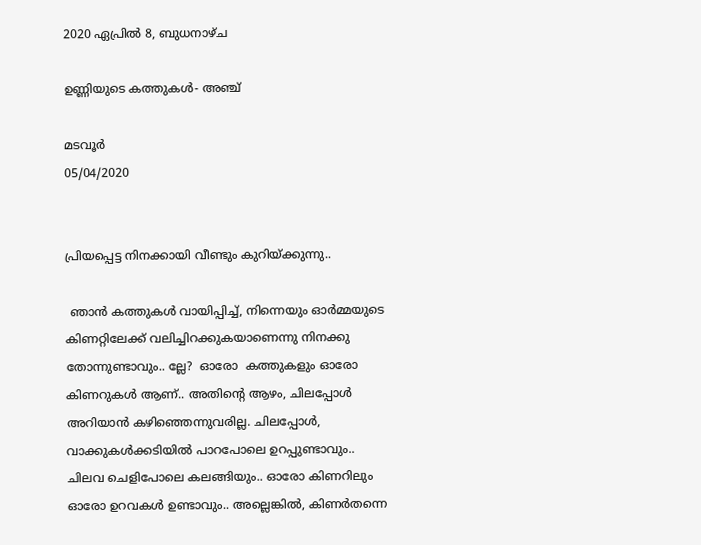2020 ഏപ്രിൽ 8, ബുധനാഴ്‌ച

ഉണ്ണിയുടെ കത്തുകൾ- അഞ്ച്

മടവൂർ
05/04/2020


പ്രിയപ്പെട്ട നിനക്കായി വീണ്ടും കുറിയ്ക്കുന്നു..

 ഞാൻ കത്തുകൾ വായിപ്പിച്ച്, നിന്നെയും ഓർമ്മയുടെ കിണറ്റിലേക്ക് വലിച്ചിറക്കുകയാണെന്നു നിനക്കു തോന്നുണ്ടാവും.. ല്ലേ?  ഓരോ  കത്തുകളും ഓരോ കിണറുകൾ ആണ്.. അതിന്റെ ആഴം, ചിലപ്പോൾ അറിയാൻ കഴിഞ്ഞെന്നുവരില്ല. ചിലപ്പോൾ, വാക്കുകൾക്കടിയിൽ പാറപോലെ ഉറപ്പുണ്ടാവും.. ചിലവ ചെളിപോലെ കലങ്ങിയും.. ഓരോ കിണറിലും ഓരോ ഉറവകൾ ഉണ്ടാവും.. അല്ലെങ്കിൽ, കിണർതന്നെ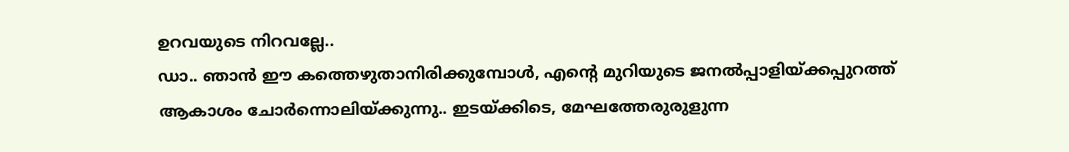ഉറവയുടെ നിറവല്ലേ..
ഡാ.. ഞാൻ ഈ കത്തെഴുതാനിരിക്കുമ്പോൾ, എന്റെ മുറിയുടെ ജനൽപ്പാളിയ്ക്കപ്പുറത്ത് ആകാശം ചോർന്നൊലിയ്ക്കുന്നു.. ഇടയ്ക്കിടെ, മേഘത്തേരുരുളുന്ന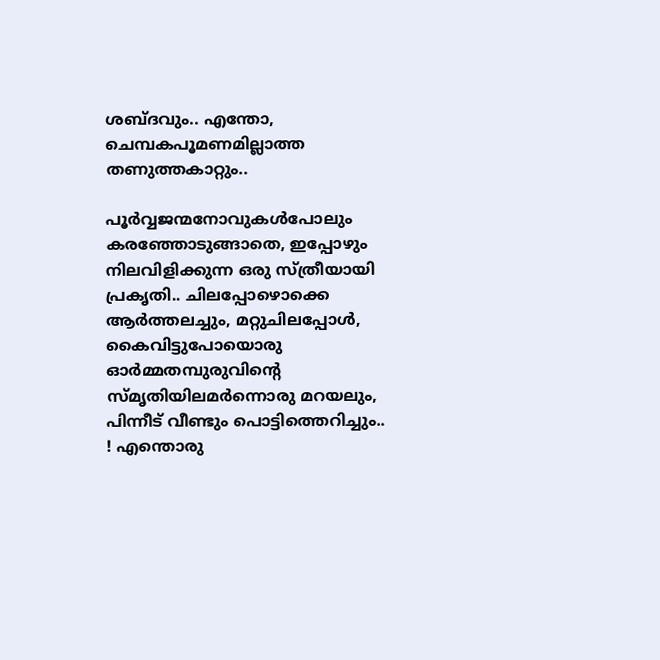ശബ്ദവും.. എന്തോ, ചെമ്പകപൂമണമില്ലാത്ത തണുത്തകാറ്റും..

പൂർവ്വജന്മനോവുകൾപോലും കരഞ്ഞോടുങ്ങാതെ, ഇപ്പോഴും നിലവിളിക്കുന്ന ഒരു സ്ത്രീയായി പ്രകൃതി.. ചിലപ്പോഴൊക്കെ ആർത്തലച്ചും, മറ്റുചിലപ്പോൾ, കൈവിട്ടുപോയൊരു ഓർമ്മതമ്പുരുവിന്റെ സ്‌മൃതിയിലമർന്നൊരു മറയലും, പിന്നീട്‌ വീണ്ടും പൊട്ടിത്തെറിച്ചും.. ! എന്തൊരു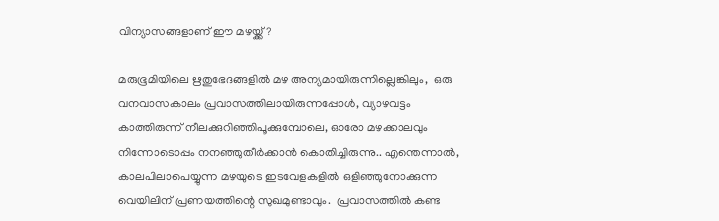വിന്യാസങ്ങളാണ് ഈ മഴയ്ക്ക്?

മരുഭൂമിയിലെ ഋതുഭേദങ്ങളിൽ മഴ അന്യമായിരുന്നില്ലെങ്കിലും,  ഒരു വനവാസകാലം പ്രവാസത്തിലായിരുന്നപ്പോൾ, വ്യാഴവട്ടം കാത്തിരുന്ന് നീലക്കുറിഞ്ഞിപൂക്കുമ്പോലെ, ഓരോ മഴക്കാലവും  നിന്നോടൊപ്പം നനഞ്ഞുതീർക്കാൻ കൊതിച്ചിരുന്നു.. എന്തെന്നാൽ,  കാലപിലാപെയ്യുന്ന മഴയുടെ ഇടവേളകളിൽ ഒളിഞ്ഞുനോക്കുന്ന വെയിലിന് പ്രണയത്തിന്റെ സുഖമുണ്ടാവും.  പ്രവാസത്തിൽ കണ്ട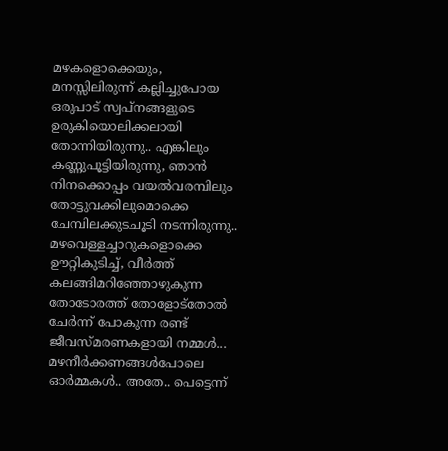മഴകളൊക്കെയും,
മനസ്സിലിരുന്ന് കല്ലിച്ചുപോയ ഒരുപാട് സ്വപ്നങ്ങളുടെ ഉരുകിയൊലിക്കലായി തോന്നിയിരുന്നു.. എങ്കിലും കണ്ണുപൂട്ടിയിരുന്നു, ഞാൻ നിനക്കൊപ്പം വയൽവരമ്പിലും തോട്ടുവക്കിലുമൊക്കെ ചേമ്പിലക്കുടചൂടി നടന്നിരുന്നു.. മഴവെള്ളച്ചാറുകളൊക്കെ ഊറ്റികുടിച്ച്, വീർത്ത് കലങ്ങിമറിഞ്ഞോഴുകുന്ന തോടോരത്ത് തോളോട്‌തോൽ ചേർന്ന് പോകുന്ന രണ്ട് ജീവസ്മരണകളായി നമ്മൾ...
മഴനീർക്കണങ്ങൾപോലെ ഓർമ്മകൾ.. അതേ.. പെട്ടെന്ന്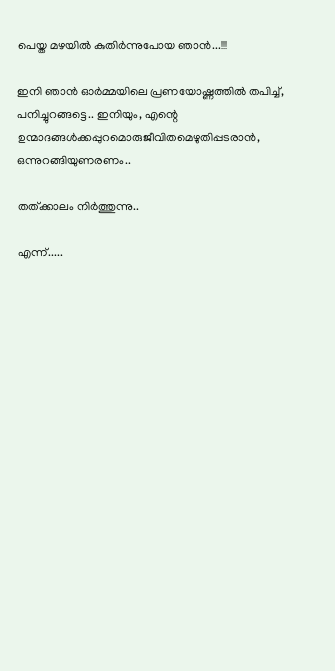പെയ്ത മഴയിൽ കുതിർന്നുപോയ ഞാൻ...!!!

ഇനി ഞാൻ ഓർമ്മയിലെ പ്രണയോഷ്ണത്തിൽ തപിച്ച്, പനിച്ചുറങ്ങട്ടെ.. ഇനിയും, എന്റെ ഉന്മാദങ്ങൾക്കപ്പുറമൊരുജീവിതമെഴുതിപ്പടരാൻ, ഒന്നുറങ്ങിയുണരണം..

തത്ക്കാലം നിർത്തുന്നു..

എന്ന്.....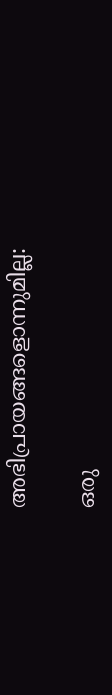അഭിപ്രായങ്ങളൊന്നുമില്ല:

ഒരു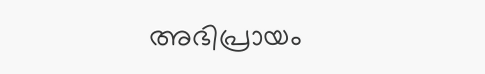അഭിപ്രായം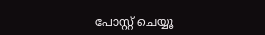പോസ്റ്റ് ചെയ്യൂ